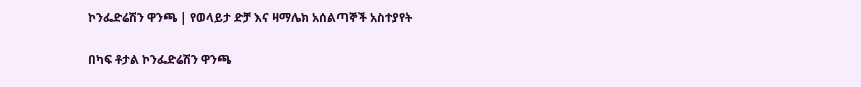ኮንፌድሬሽን ዋንጫ | የወላይታ ድቻ እና ዛማሌክ አሰልጣኞች አስተያየት

በካፍ ቶታል ኮንፌድሬሽን ዋንጫ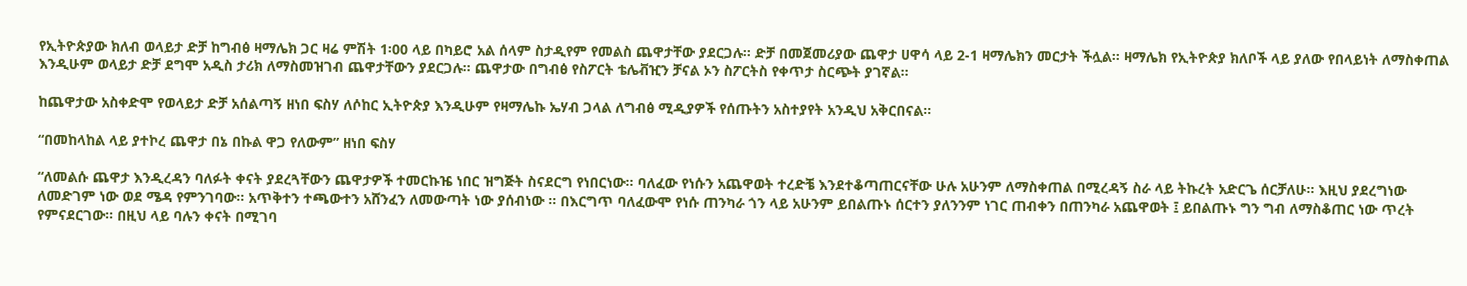የኢትዮጵያው ክለብ ወላይታ ድቻ ከግብፅ ዛማሌክ ጋር ዛሬ ምሽት 1፡00 ላይ በካይሮ አል ሰላም ስታዲየም የመልስ ጨዋታቸው ያደርጋሉ፡፡ ድቻ በመጀመሪያው ጨዋታ ሀዋሳ ላይ 2-1 ዛማሌክን መርታት ችሏል፡፡ ዛማሌክ የኢትዮጵያ ክለቦች ላይ ያለው የበላይነት ለማስቀጠል እንዲሁም ወላይታ ድቻ ደግሞ አዲስ ታሪክ ለማስመዝገብ ጨዋታቸውን ያደርጋሉ፡፡ ጨዋታው በግብፅ የስፖርት ቴሌቭዢን ቻናል ኦን ስፖርትስ የቀጥታ ስርጭት ያገኛል፡፡

ከጨዋታው አስቀድሞ የወላይታ ድቻ አሰልጣኝ ዘነበ ፍስሃ ለሶከር ኢትዮጵያ እንዲሁም የዛማሌኩ ኤሃብ ጋላል ለግብፅ ሚዲያዎች የሰጡትን አስተያየት አንዲህ አቅርበናል፡፡

“በመከላከል ላይ ያተኮረ ጨዋታ በኔ በኩል ዋጋ የለውም” ዘነበ ፍስሃ

“ለመልሱ ጨዋታ እንዲረዳን ባለፉት ቀናት ያደረጓቸውን ጨዋታዎች ተመርኩዤ ነበር ዝግጅት ስናደርግ የነበርነው፡፡ ባለፈው የነሱን አጨዋወት ተረድቼ እንደተቆጣጠርናቸው ሁሉ አሁንም ለማስቀጠል በሚረዳኝ ስራ ላይ ትኩረት አድርጌ ሰርቻለሁ፡፡ እዚህ ያደረግነው ለመድገም ነው ወደ ሜዳ የምንገባው፡፡ አጥቅተን ተጫውተን አሸንፈን ለመውጣት ነው ያሰብነው ፡፡ በእርግጥ ባለፈውሞ የነሱ ጠንካራ ጎን ላይ አሁንም ይበልጡኑ ሰርተን ያለንንም ነገር ጠብቀን በጠንካራ አጨዋወት ፤ ይበልጡኑ ግን ግብ ለማስቆጠር ነው ጥረት የምናደርገው፡፡ በዚህ ላይ ባሉን ቀናት በሚገባ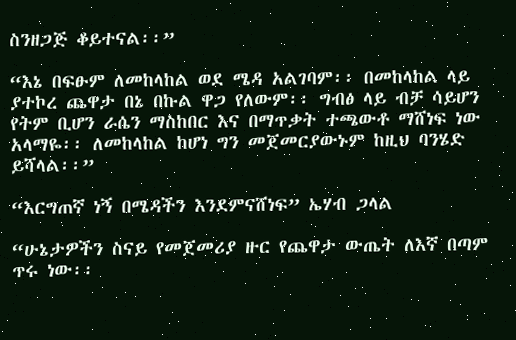ስንዘጋጅ ቆይተናል፡፡”

“እኔ በፍፁም ለመከላከል ወደ ሜዳ አልገባም፡፡ በመከላከል ላይ ያተኮረ ጨዋታ በኔ በኩል ዋጋ የለውም፡፡ ግብፅ ላይ ብቻ ሳይሆን የትም ቢሆን ራሴን ማስከበር እና በማጥቃት ተጫውቶ ማሸነፍ ነው አላማዬ፡፡ ለመከላከል ከሆነ ግን መጀመርያውኑም ከዚህ ባንሄድ ይሻላል፡፡”

“እርግጠኛ ነኝ በሜዳችን እንደምናሸነፍ” ኤሃብ ጋላል

“ሁኔታዎችን ስናይ የመጀመሪያ ዙር የጨዋታ ውጤት ለእኛ በጣም ጥሩ ነው፡፡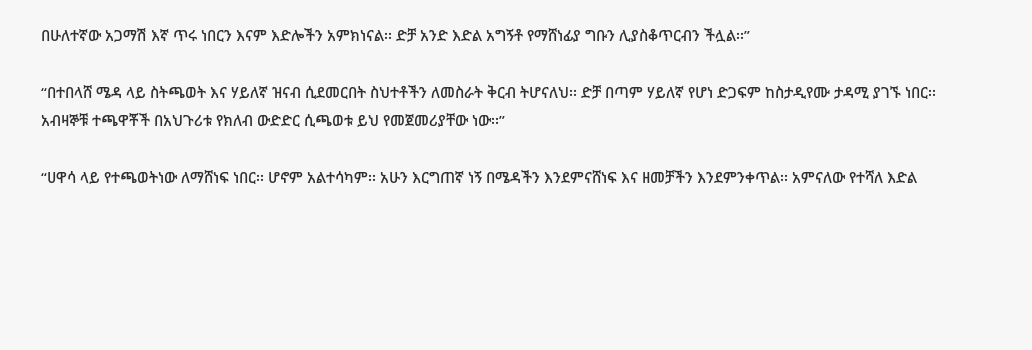በሁለተኛው አጋማሽ እኛ ጥሩ ነበርን እናም እድሎችን አምክነናል፡፡ ድቻ አንድ እድል አግኝቶ የማሸነፊያ ግቡን ሊያስቆጥርብን ችሏል፡፡”

“በተበላሸ ሜዳ ላይ ስትጫወት እና ሃይለኛ ዝናብ ሲደመርበት ስህተቶችን ለመስራት ቅርብ ትሆናለህ፡፡ ድቻ በጣም ሃይለኛ የሆነ ድጋፍም ከስታዲየሙ ታዳሚ ያገኙ ነበር፡፡ አብዛኞቹ ተጫዋቾች በአህጉሪቱ የክለብ ውድድር ሲጫወቱ ይህ የመጀመሪያቸው ነው፡፡”

“ሀዋሳ ላይ የተጫወትነው ለማሸነፍ ነበር፡፡ ሆኖም አልተሳካም፡፡ አሁን እርግጠኛ ነኝ በሜዳችን እንደምናሸነፍ እና ዘመቻችን እንደምንቀጥል፡፡ አምናለው የተሻለ እድል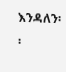እንዳለን፡፡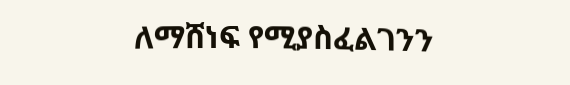ለማሸነፍ የሚያስፈልገንን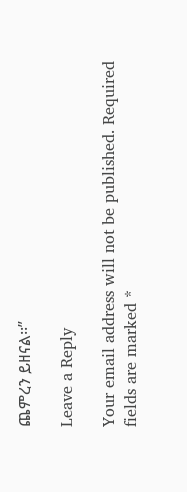ጨምረን ይዘናል፡፡”

Leave a Reply

Your email address will not be published. Required fields are marked *